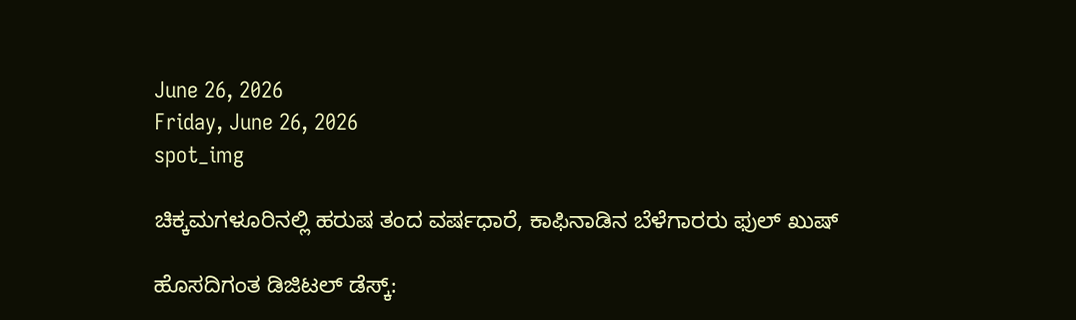June 26, 2026
Friday, June 26, 2026
spot_img

ಚಿಕ್ಕಮಗಳೂರಿನಲ್ಲಿ ಹರುಷ ತಂದ ವರ್ಷಧಾರೆ, ಕಾಫಿನಾಡಿನ ಬೆಳೆಗಾರರು ಫುಲ್‌ ಖುಷ್‌

ಹೊಸದಿಗಂತ ಡಿಜಿಟಲ್‌ ಡೆಸ್ಕ್‌: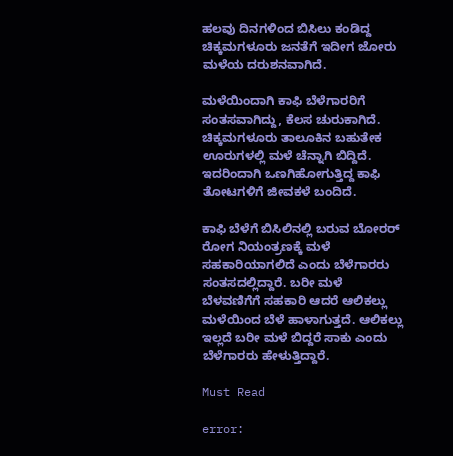ಹಲವು ದಿನಗಳಿಂದ ಬಿಸಿಲು ಕಂಡಿದ್ದ ಚಿಕ್ಕಮಗಳೂರು ಜನತೆಗೆ ಇದೀಗ ಜೋರು ಮಳೆಯ ದರುಶನವಾಗಿದೆ.

ಮಳೆಯಿಂದಾಗಿ ಕಾಫಿ ಬೆಳೆಗಾರರಿಗೆ ಸಂತಸವಾಗಿದ್ದು, ಕೆಲಸ ಚುರುಕಾಗಿದೆ. ಚಿಕ್ಕಮಗಳೂರು ತಾಲೂಕಿನ ಬಹುತೇಕ ಊರುಗಳಲ್ಲಿ ಮಳೆ ಚೆನ್ನಾಗಿ ಬಿದ್ದಿದೆ. ಇದರಿಂದಾಗಿ ಒಣಗಿಹೋಗುತ್ತಿದ್ದ ಕಾಫಿ ತೋಟಗಳಿಗೆ ಜೀವಕಳೆ ಬಂದಿದೆ.

ಕಾಫಿ ಬೆಳೆಗೆ ಬಿಸಿಲಿನಲ್ಲಿ ಬರುವ ಬೋರರ್‌ ರೋಗ ನಿಯಂತ್ರಣಕ್ಕೆ ಮಳೆ ಸಹಕಾರಿಯಾಗಲಿದೆ ಎಂದು ಬೆಳೆಗಾರರು ಸಂತಸದಲ್ಲಿದ್ದಾರೆ. ಬರೀ ಮಳೆ ಬೆಳವಣಿಗೆಗೆ ಸಹಕಾರಿ ಆದರೆ ಆಲಿಕಲ್ಲು ಮಳೆಯಿಂದ ಬೆಳೆ ಹಾಳಾಗುತ್ತದೆ. ಆಲಿಕಲ್ಲು ಇಲ್ಲದೆ ಬರೀ ಮಳೆ ಬಿದ್ದರೆ ಸಾಕು ಎಂದು ಬೆಳೆಗಾರರು ಹೇಳುತ್ತಿದ್ದಾರೆ.

Must Read

error: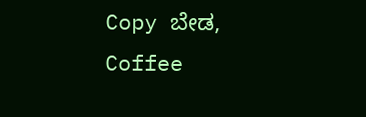Copy ಬೇಡ, Coffee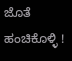ಜೊತೆ ಹಂಚಿಕೊಳ್ಳಿ !